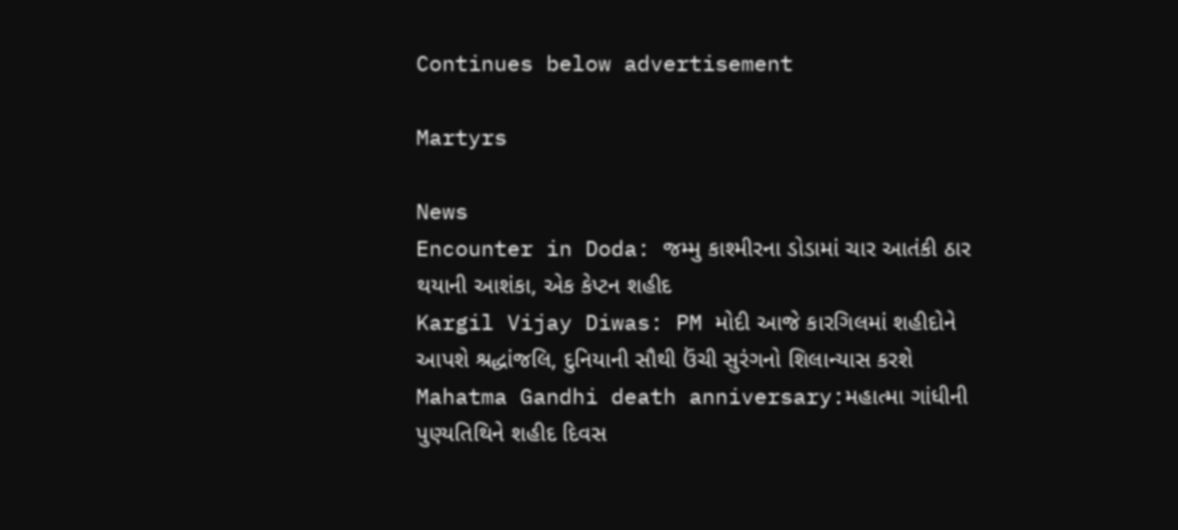Continues below advertisement

Martyrs

News
Encounter in Doda: જમ્મુ કાશ્મીરના ડોડામાં ચાર આતંકી ઠાર થયાની આશંકા, એક કેપ્ટન શહીદ
Kargil Vijay Diwas: PM મોદી આજે કારગિલમાં શહીદોને આપશે શ્રદ્ધાંજલિ, દુનિયાની સૌથી ઉંચી સુરંગનો શિલાન્યાસ કરશે
Mahatma Gandhi death anniversary:મહાત્મા ગાંધીની પુણ્યતિથિને શહીદ દિવસ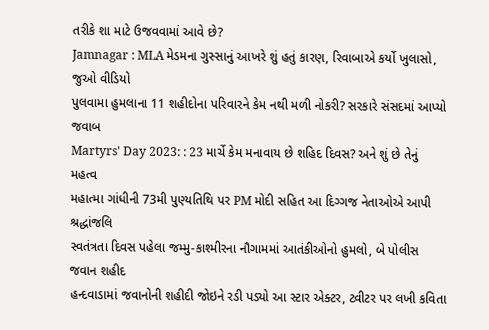તરીકે શા માટે ઉજવવામાં આવે છે?
Jamnagar : MLA મેડમના ગુસ્સાનું આખરે શું હતું કારણ, રિવાબાએ કર્યો ખુલાસો, જુઓ વીડિયો
પુલવામા હુમલાના 11 શહીદોના પરિવારને કેમ નથી મળી નોકરી? સરકારે સંસદમાં આપ્યો જવાબ
Martyrs' Day 2023: : 23 માર્ચે કેમ મનાવાય છે શહિદ દિવસ? અને શું છે તેનું મહત્વ
મહાત્મા ગાંધીની 73મી પુણ્યતિથિ પર PM મોદી સહિત આ દિગ્ગજ નેતાઓએ આપી શ્રદ્ધાંજલિ
સ્વતંત્રતા દિવસ પહેલા જમ્મુ-કાશ્મીરના નૌગામમાં આતંકીઓનો હુમલો, બે પોલીસ જવાન શહીદ
હન્દવાડામાં જવાનોની શહીદી જોઇને રડી પડ્યો આ સ્ટાર એક્ટર, ટ્વીટર પર લખી કવિતા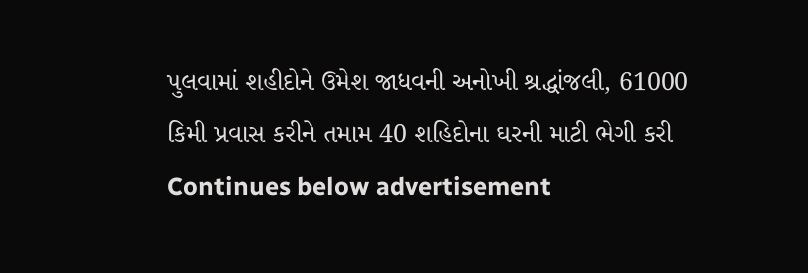પુલવામાં શહીદોને ઉમેશ જાધવની અનોખી શ્રદ્ધાંજલી, 61000 કિમી પ્રવાસ કરીને તમામ 40 શહિદોના ઘરની માટી ભેગી કરી
Continues below advertisement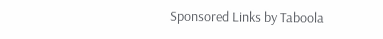Sponsored Links by Taboola